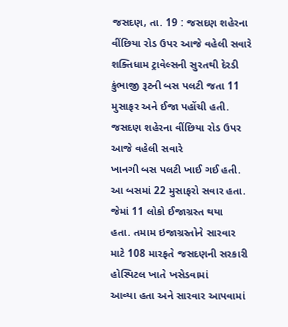જસદણ, તા. 19 : જસદણ શહેરના વીંછિયા રોડ ઉપર આજે વહેલી સવારે શક્તિધામ ટ્રાવેલ્સની સુરતથી દેરડી કુંભાજી રૂટની બસ પલટી જતા 11 મુસાફર અને ઈજા પહોંચી હતી.
જસદણ શહેરના વીંછિયા રોડ ઉપર આજે વહેલી સવારે
ખાનગી બસ પલટી ખાઈ ગઈ હતી. આ બસમાં 22 મુસાફરો સવાર હતા. જેમાં 11 લોકો ઈજાગ્રસ્ત થયા
હતા. તમામ ઇજાગ્રસ્તોને સારવાર માટે 108 મારફતે જસદણની સરકારી હોસ્પિટલ ખાતે ખસેડવામાં
આવ્યા હતા અને સારવાર આપવામાં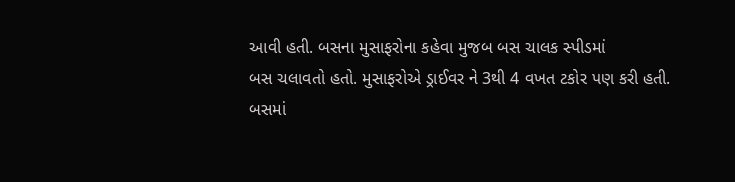આવી હતી. બસના મુસાફરોના કહેવા મુજબ બસ ચાલક સ્પીડમાં
બસ ચલાવતો હતો. મુસાફરોએ ડ્રાઈવર ને 3થી 4 વખત ટકોર પણ કરી હતી. બસમાં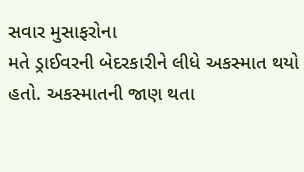સવાર મુસાફરોના
મતે ડ્રાઈવરની બેદરકારીને લીધે અકસ્માત થયો હતો. અકસ્માતની જાણ થતા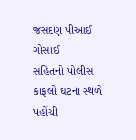જસદણ પીઆઈ ગોસાઈ
સહિતનો પોલીસ કાફલો ઘટના સ્થળે પહોંચી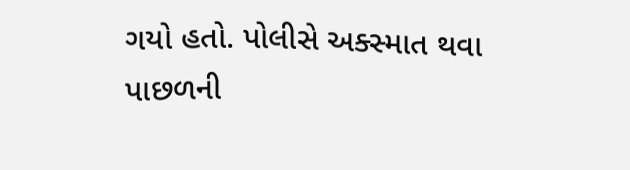ગયો હતો. પોલીસે અક્સ્માત થવા પાછળની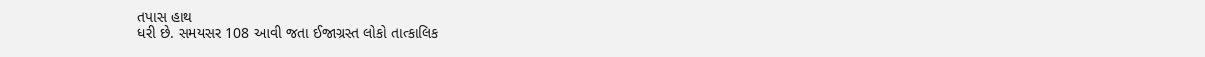તપાસ હાથ
ધરી છે. સમયસર 108 આવી જતા ઈજાગ્રસ્ત લોકો તાત્કાલિક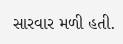સારવાર મળી હતી.